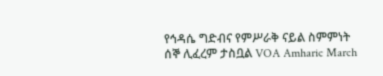የኅዳሴ ግድብና የምሥራቅ ናይል ስምምነት ሰኞ ሊፈረም ታስቧል VOA Amharic March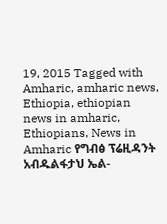19, 2015 Tagged with Amharic, amharic news, Ethiopia, ethiopian news in amharic, Ethiopians, News in Amharic የግብፅ ፕሬዚዳንት አብዱልፋታህ ኤል-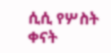ሲሲ የሦስት ቀናት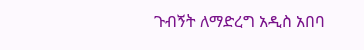ጉብኝት ለማድረግ አዲስ አበባ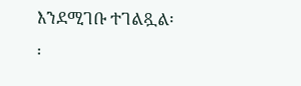እንደሚገቡ ተገልጿል፡፡